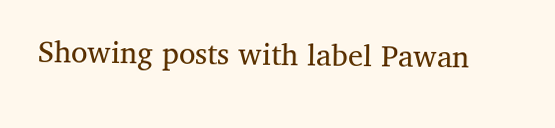Showing posts with label Pawan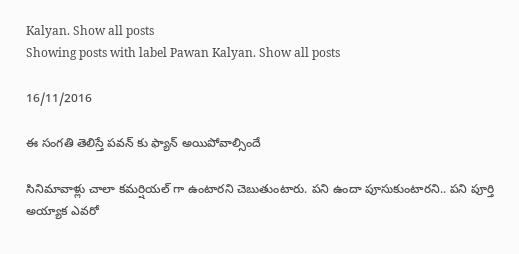Kalyan. Show all posts
Showing posts with label Pawan Kalyan. Show all posts

16/11/2016

ఈ సంగతి తెలిస్తే పవన్ కు ఫ్యాన్ అయిపోవాల్సిందే

సినిమావాళ్లు చాలా కమర్షియల్ గా ఉంటారని చెబుతుంటారు. పని ఉందా పూసుకుంటారని.. పని పూర్తి అయ్యాక ఎవరో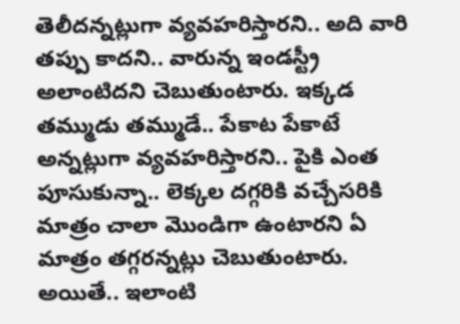తెలీదన్నట్లుగా వ్యవహరిస్తారని.. అది వారి తప్పు కాదని.. వారున్న ఇండస్ట్రీ అలాంటిదని చెబుతుంటారు. ఇక్కడ తమ్ముడు తమ్ముడే.. పేకాట పేకాటే అన్నట్లుగా వ్యవహరిస్తారని.. పైకి ఎంత పూసుకున్నా.. లెక్కల దగ్గరికి వచ్చేసరికి మాత్రం చాలా మొండిగా ఉంటారని ఏ మాత్రం తగ్గరన్నట్లు చెబుతుంటారు. అయితే.. ఇలాంటి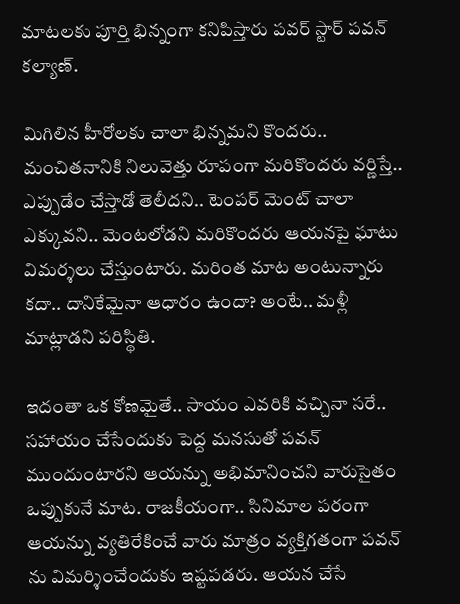మాటలకు పూర్తి భిన్నంగా కనిపిస్తారు పవర్ స్టార్ పవన్ కల్యాణ్.

మిగిలిన హీరోలకు చాలా భిన్నమని కొందరు.. మంచితనానికి నిలువెత్తు రూపంగా మరికొందరు వర్ణిస్తే.. ఎప్పుడేం చేస్తాడో తెలీదని.. టెంపర్ మెంట్ చాలా ఎక్కువని.. మెంటలోడని మరికొందరు ఆయనపై ఘాటు విమర్శలు చేస్తుంటారు. మరింత మాట అంటున్నారు కదా.. దానికేమైనా ఆధారం ఉందా? అంటే.. మళ్లీ మాట్లాడని పరిస్థితి.

ఇదంతా ఒక కోణమైతే.. సాయం ఎవరికి వచ్చినా సరే.. సహాయం చేసేందుకు పెద్ద మనసుతో పవన్ ముందుంటారని ఆయన్ను అభిమానించని వారుసైతం ఒప్పుకునే మాట. రాజకీయంగా.. సినిమాల పరంగా ఆయన్ను వ్యతిరేకించే వారు మాత్రం వ్యక్తిగతంగా పవన్ ను విమర్శించేందుకు ఇష్టపడరు. ఆయన చేసే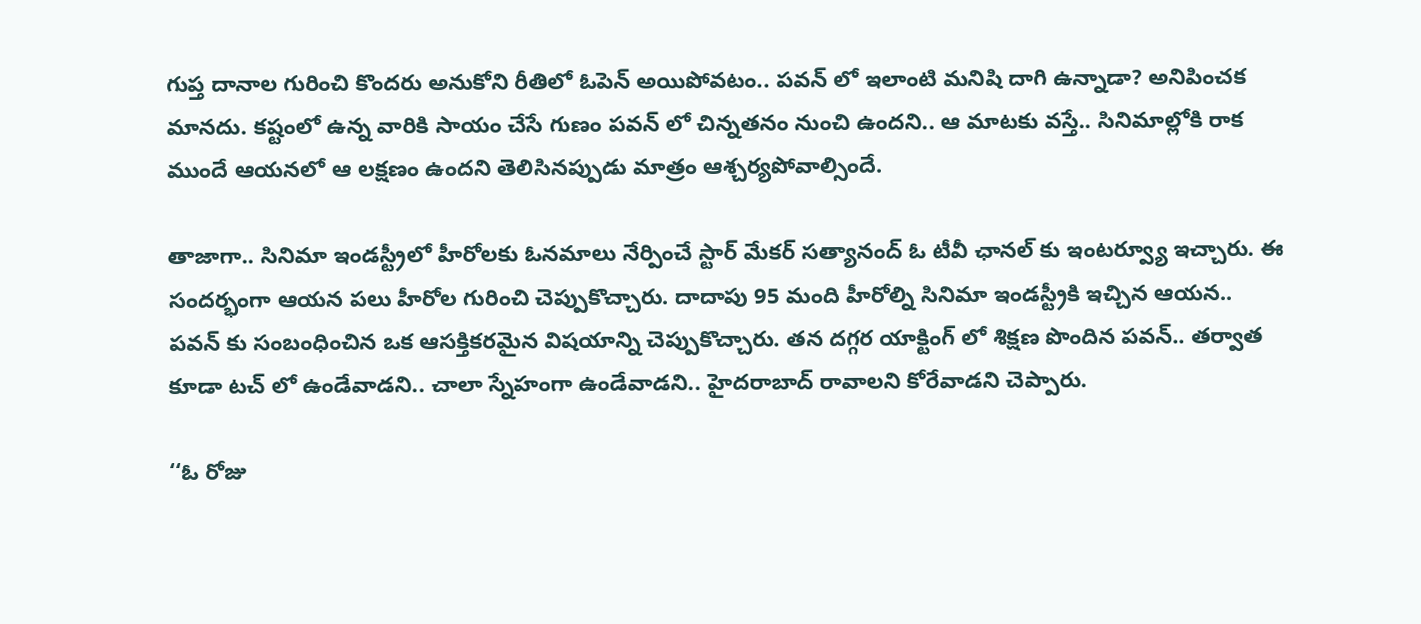గుప్త దానాల గురించి కొందరు అనుకోని రీతిలో ఓపెన్ అయిపోవటం.. పవన్ లో ఇలాంటి మనిషి దాగి ఉన్నాడా? అనిపించక మానదు. కష్టంలో ఉన్న వారికి సాయం చేసే గుణం పవన్ లో చిన్నతనం నుంచి ఉందని.. ఆ మాటకు వస్తే.. సినిమాల్లోకి రాక ముందే ఆయనలో ఆ లక్షణం ఉందని తెలిసినప్పుడు మాత్రం ఆశ్చర్యపోవాల్సిందే.

తాజాగా.. సినిమా ఇండస్ట్రీలో హీరోలకు ఓనమాలు నేర్పించే స్టార్ మేకర్ సత్యానంద్ ఓ టీవీ ఛానల్ కు ఇంటర్వ్యూ ఇచ్చారు. ఈ సందర్భంగా ఆయన పలు హీరోల గురించి చెప్పుకొచ్చారు. దాదాపు 95 మంది హీరోల్ని సినిమా ఇండస్ట్రీకి ఇచ్చిన ఆయన.. పవన్ కు సంబంధించిన ఒక ఆసక్తికరమైన విషయాన్ని చెప్పుకొచ్చారు. తన దగ్గర యాక్టింగ్ లో శిక్షణ పొందిన పవన్.. తర్వాత కూడా టచ్ లో ఉండేవాడని.. చాలా స్నేహంగా ఉండేవాడని.. హైదరాబాద్ రావాలని కోరేవాడని చెప్పారు.

‘‘ఓ రోజు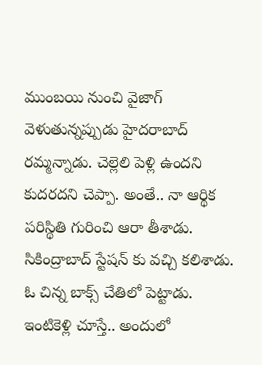ముంబయి నుంచి వైజాగ్ వెళుతున్నప్పుడు హైదరాబాద్ రమ్మన్నాడు. చెల్లెలి పెళ్లి ఉందని కుదరదని చెప్పా. అంతే.. నా ఆర్థిక పరిస్థితి గురించి ఆరా తీశాడు. సికింద్రాబాద్ స్టేషన్ కు వచ్చి కలిశాడు. ఓ చిన్న బాక్స్ చేతిలో పెట్టాడు. ఇంటికెళ్లి చూస్తే.. అందులో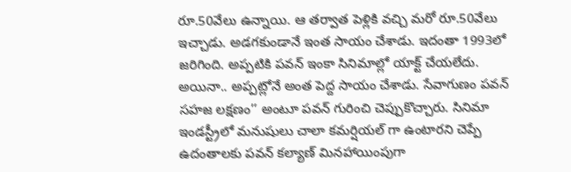రూ.50వేలు ఉన్నాయి. ఆ తర్వాత పెళ్లికి వచ్చి మరో రూ.50వేలు ఇచ్చాడు. అడగకుండానే ఇంత సాయం చేశాడు. ఇదంతా 1993లో జరిగింది. అప్పటికి పవన్ ఇంకా సినిమాల్లో యాక్ట్ చేయలేదు. అయినా.. అప్పట్లోనే అంత పెద్ద సాయం చేశాడు. సేవాగుణం పవన్ సహజ లక్షణం’’ అంటూ పవన్ గురించి చెప్పుకొచ్చారు. సినిమా ఇండస్ట్రీలో మనుషులు చాలా కమర్షియల్ గా ఉంటారని చెప్పే ఉదంతాలకు పవన్ కల్యాణ్ మినహాయింపుగా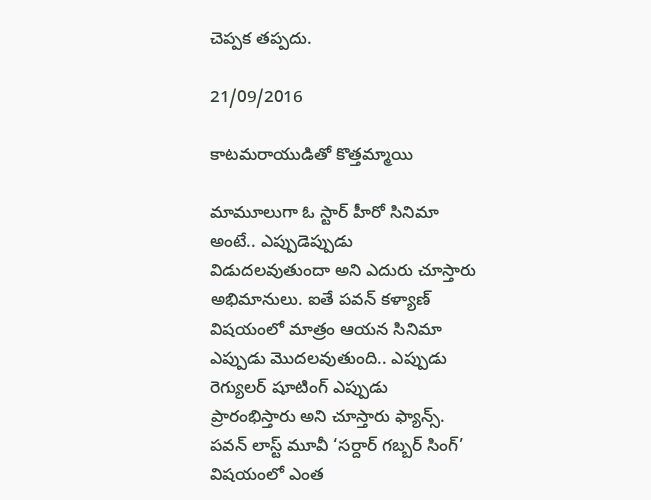చెప్పక తప్పదు.

21/09/2016

కాటమరాయుడితో కొత్తమ్మాయి

మామూలుగా ఓ స్టార్ హీరో సినిమా అంటే.. ఎప్పుడెప్పుడు విడుదలవుతుందా అని ఎదురు చూస్తారు అభిమానులు. ఐతే పవన్ కళ్యాణ్ విషయంలో మాత్రం ఆయన సినిమా ఎప్పుడు మొదలవుతుంది.. ఎప్పుడు రెగ్యులర్ షూటింగ్ ఎప్పుడు ప్రారంభిస్తారు అని చూస్తారు ఫ్యాన్స్. పవన్ లాస్ట్ మూవీ ‘సర్దార్ గబ్బర్ సింగ్’ విషయంలో ఎంత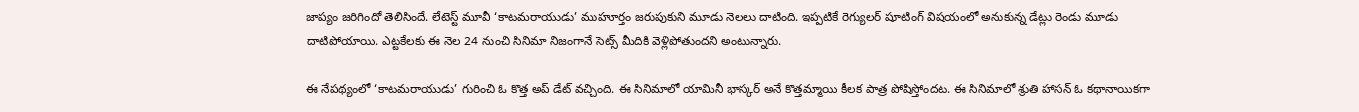జాప్యం జరిగిందో తెలిసిందే. లేటెస్ట్ మూవీ ‘కాటమరాయుడు’ ముహూర్తం జరుపుకుని మూడు నెలలు దాటింది. ఇప్పటికే రెగ్యులర్ షూటింగ్ విషయంలో అనుకున్న డేట్లు రెండు మూడు దాటిపోయాయి. ఎట్టకేలకు ఈ నెల 24 నుంచి సినిమా నిజంగానే సెట్స్ మీదికి వెళ్లిపోతుందని అంటున్నారు.

ఈ నేపథ్యంలో ‘కాటమరాయుడు’ గురించి ఓ కొత్త అప్ డేట్ వచ్చింది. ఈ సినిమాలో యామినీ భాస్కర్ అనే కొత్తమ్మాయి కీలక పాత్ర పోషిస్తోందట. ఈ సినిమాలో శ్రుతి హాసన్ ఓ కథానాయికగా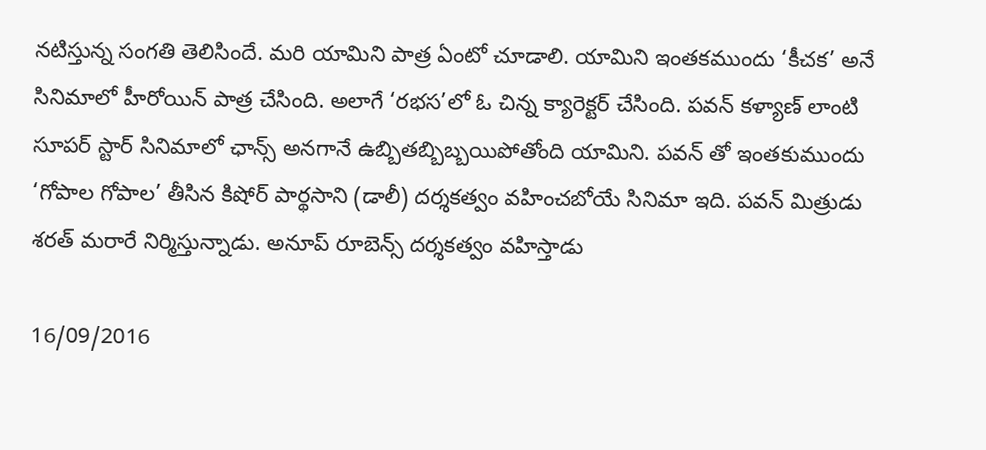నటిస్తున్న సంగతి తెలిసిందే. మరి యామిని పాత్ర ఏంటో చూడాలి. యామిని ఇంతకముందు ‘కీచక’ అనే సినిమాలో హీరోయిన్ పాత్ర చేసింది. అలాగే ‘రభస’లో ఓ చిన్న క్యారెక్టర్ చేసింది. పవన్ కళ్యాణ్ లాంటి సూపర్ స్టార్ సినిమాలో ఛాన్స్ అనగానే ఉబ్బితబ్బిబ్బయిపోతోంది యామిని. పవన్ తో ఇంతకుముందు ‘గోపాల గోపాల’ తీసిన కిషోర్ పార్థసాని (డాలీ) దర్శకత్వం వహించబోయే సినిమా ఇది. పవన్ మిత్రుడు శరత్ మరారే నిర్మిస్తున్నాడు. అనూప్ రూబెన్స్ దర్శకత్వం వహిస్తాడు

16/09/2016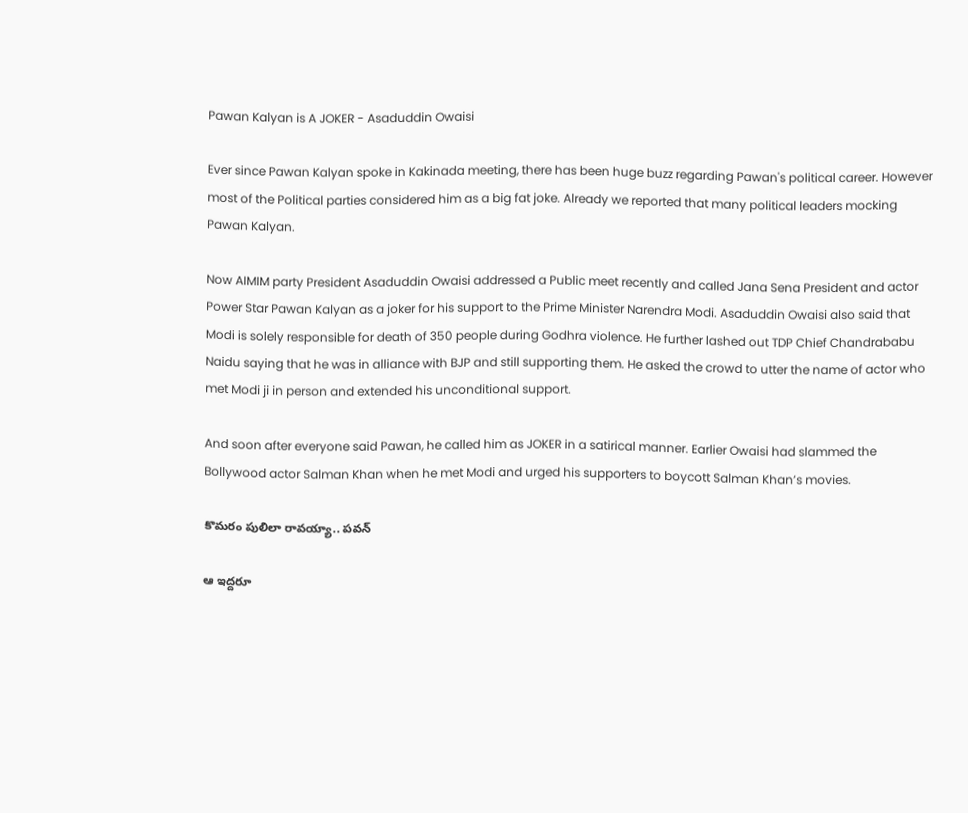Pawan Kalyan is A JOKER - Asaduddin Owaisi

Ever since Pawan Kalyan spoke in Kakinada meeting, there has been huge buzz regarding Pawan's political career. However most of the Political parties considered him as a big fat joke. Already we reported that many political leaders mocking Pawan Kalyan.

Now AIMIM party President Asaduddin Owaisi addressed a Public meet recently and called Jana Sena President and actor Power Star Pawan Kalyan as a joker for his support to the Prime Minister Narendra Modi. Asaduddin Owaisi also said that Modi is solely responsible for death of 350 people during Godhra violence. He further lashed out TDP Chief Chandrababu Naidu saying that he was in alliance with BJP and still supporting them. He asked the crowd to utter the name of actor who met Modi ji in person and extended his unconditional support.

And soon after everyone said Pawan, he called him as JOKER in a satirical manner. Earlier Owaisi had slammed the Bollywood actor Salman Khan when he met Modi and urged his supporters to boycott Salman Khan’s movies.

కొమరం పులిలా రావయ్యా.. పవన్

ఆ ఇద్దరూ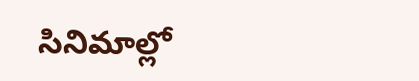సినిమాల్లో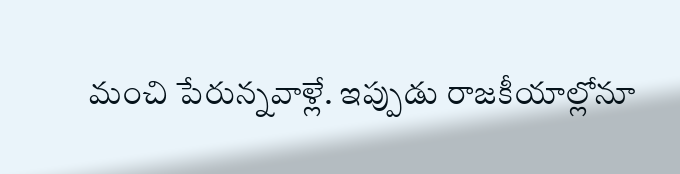మంచి పేరున్నవాళ్లే. ఇప్పుడు రాజకీయాల్లోనూ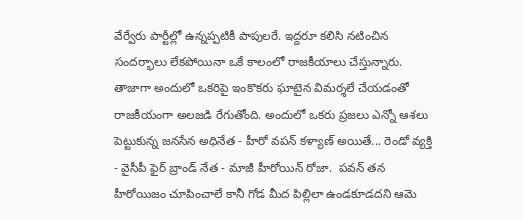వేర్వేరు పార్టీల్లో ఉన్నప్పటికీ పాపులరే. ఇద్దరూ కలిసి నటించిన సందర్భాలు లేకపోయినా ఒకే కాలంలో రాజకీయాలు చేస్తున్నారు. తాజాగా అందులో ఒకరిపై ఇంకొకరు ఘాటైన విమర్శలే చేయడంతో రాజకీయంగా అలజడి రేగుతోంది. అందులో ఒకరు ప్రజలు ఎన్నో ఆశలు పెట్టుకున్న జనసేన అధినేత - హీరో వపన్ కళ్యాణ్ అయితే... రెండో వ్యక్తి - వైసీపీ ఫైర్ బ్రాండ్ నేత - మాజీ హీరోయిన్ రోజా.  పవన్ తన హీరోయిజం చూపించాలే కానీ గోడ మీద పిల్లిలా ఉండకూడదని ఆమె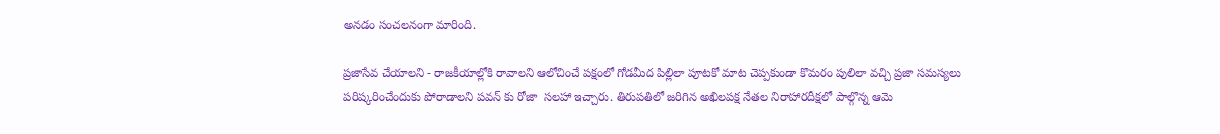అనడం సంచలనంగా మారింది.

ప్రజాసేవ చేయాలని - రాజకీయాల్లోకి రావాలని ఆలోచించే పక్షంలో గోడమీద పిల్లిలా పూటకో మాట చెప్పకుండా కొమరం పులిలా వచ్చి ప్రజా సమస్యలు పరిష్కరించేందుకు పోరాడాలని పవన్ కు రోజా  సలహా ఇచ్చారు. తిరుపతిలో జరిగిన అఖిలపక్ష నేతల నిరాహారదీక్షలో పాల్గొన్న ఆమె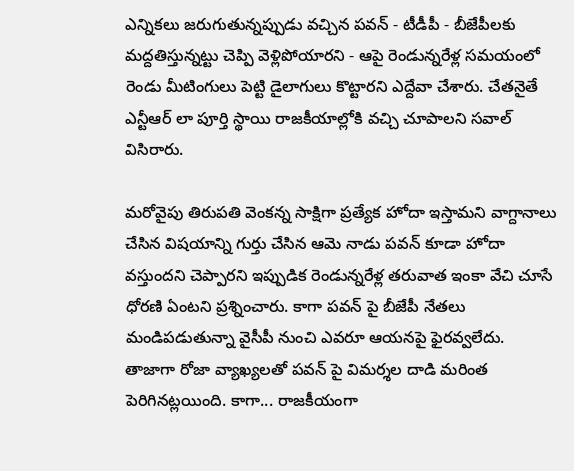ఎన్నికలు జరుగుతున్నప్పుడు వచ్చిన పవన్ - టీడీపీ - బీజేపీలకు మద్దతిస్తున్నట్టు చెప్పి వెళ్లిపోయారని - ఆపై రెండున్నరేళ్ల సమయంలో రెండు మీటింగులు పెట్టి డైలాగులు కొట్టారని ఎద్దేవా చేశారు. చేతనైతే ఎన్టీఆర్ లా పూర్తి స్థాయి రాజకీయాల్లోకి వచ్చి చూపాలని సవాల్ విసిరారు.

మరోవైపు తిరుపతి వెంకన్న సాక్షిగా ప్రత్యేక హోదా ఇస్తామని వాగ్దానాలు చేసిన విషయాన్ని గుర్తు చేసిన ఆమె నాడు పవన్ కూడా హోదా వస్తుందని చెప్పారని ఇప్పుడిక రెండున్నరేళ్ల తరువాత ఇంకా వేచి చూసే ధోరణి ఏంటని ప్రశ్నించారు. కాగా పవన్ పై బీజేపీ నేతలు మండిపడుతున్నా వైసీపీ నుంచి ఎవరూ ఆయనపై ఫైరవ్వలేదు. తాజాగా రోజా వ్యాఖ్యలతో పవన్ పై విమర్శల దాడి మరింత పెరిగినట్లయింది. కాగా... రాజకీయంగా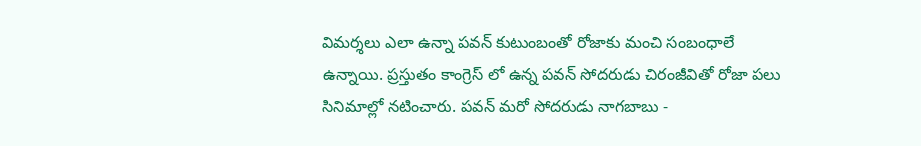విమర్శలు ఎలా ఉన్నా పవన్ కుటుంబంతో రోజాకు మంచి సంబంధాలే ఉన్నాయి. ప్రస్తుతం కాంగ్రెస్ లో ఉన్న పవన్ సోదరుడు చిరంజీవితో రోజా పలు సినిమాల్లో నటించారు. పవన్ మరో సోదరుడు నాగబాబు -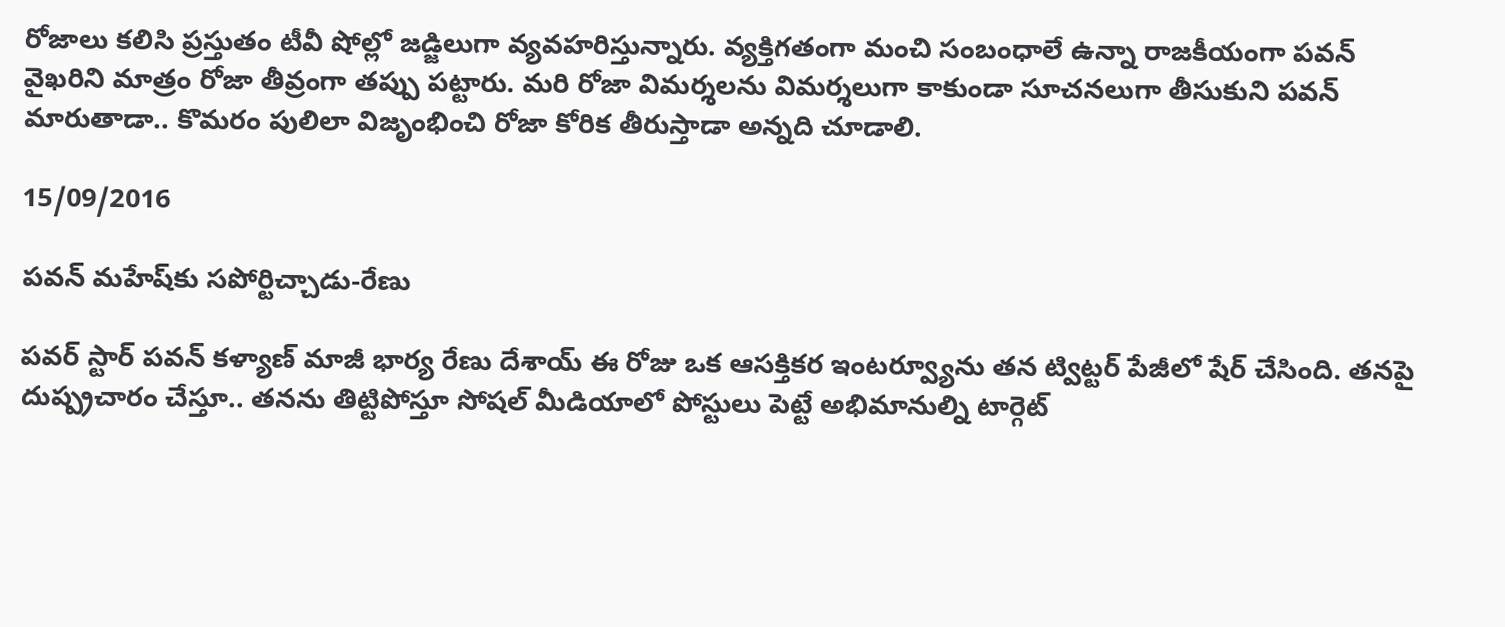రోజాలు కలిసి ప్రస్తుతం టీవీ షోల్లో జడ్జిలుగా వ్యవహరిస్తున్నారు. వ్యక్తిగతంగా మంచి సంబంధాలే ఉన్నా రాజకీయంగా పవన్ వైఖరిని మాత్రం రోజా తీవ్రంగా తప్పు పట్టారు. మరి రోజా విమర్శలను విమర్శలుగా కాకుండా సూచనలుగా తీసుకుని పవన్ మారుతాడా.. కొమరం పులిలా విజృంభించి రోజా కోరిక తీరుస్తాడా అన్నది చూడాలి.

15/09/2016

పవన్‌ మహేష్‌కు సపోర్టిచ్చాడు-రేణు

పవర్‌ స్టార్‌ పవన్‌ కళ్యాణ్‌ మాజీ భార్య రేణు దేశాయ్‌ ఈ రోజు ఒక ఆసక్తికర ఇంటర్వ్యూను తన ట్విట్టర్‌ పేజీలో షేర్‌ చేసింది. తనపై దుష్ప్రచారం చేస్తూ.. తనను తిట్టిపోస్తూ సోషల్‌ మీడియాలో పోస్టులు పెట్టే అభిమానుల్ని టార్గెట్‌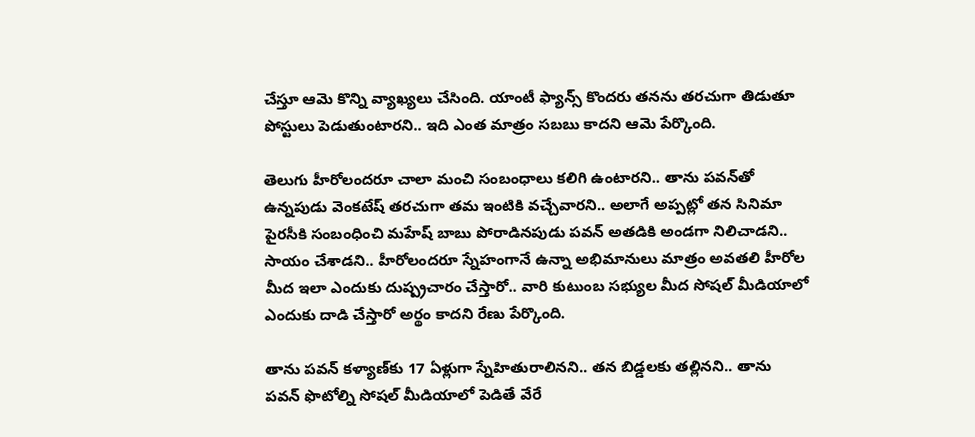చేస్తూ ఆమె కొన్ని వ్యాఖ్యలు చేసింది. యాంటీ ఫ్యాన్స్‌ కొందరు తనను తరచుగా తిడుతూ పోస్టులు పెడుతుంటారని.. ఇది ఎంత మాత్రం సబబు కాదని ఆమె పేర్కొంది.

తెలుగు హీరోలందరూ చాలా మంచి సంబంధాలు కలిగి ఉంటారని.. తాను పవన్‌తో ఉన్నపుడు వెంకటేష్‌ తరచుగా తమ ఇంటికి వచ్చేవారని.. అలాగే అప్పట్లో తన సినిమా పైరసీకి సంబంధించి మహేష్‌ బాబు పోరాడినపుడు పవన్‌ అతడికి అండగా నిలిచాడని.. సాయం చేశాడని.. హీరోలందరూ స్నేహంగానే ఉన్నా అభిమానులు మాత్రం అవతలి హీరోల మీద ఇలా ఎందుకు దుష్ప్రచారం చేస్తారో.. వారి కుటుంబ సభ్యుల మీద సోషల్‌ మీడియాలో ఎందుకు దాడి చేస్తారో అర్థం కాదని రేణు పేర్కొంది.

తాను పవన్‌ కళ్యాణ్‌కు 17 ఏళ్లుగా స్నేహితురాలినని.. తన బిడ్డలకు తల్లినని.. తాను పవన్‌ ఫొటోల్ని సోషల్‌ మీడియాలో పెడితే వేరే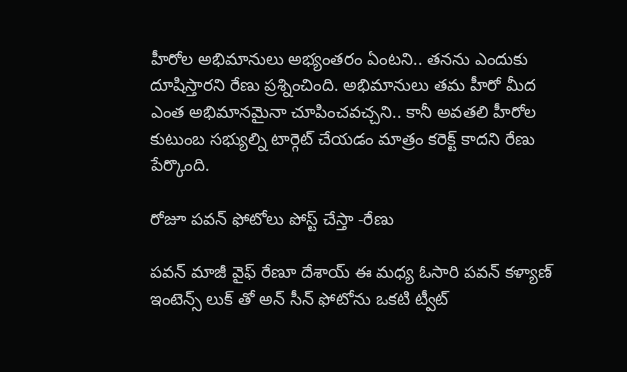హీరోల అభిమానులు అభ్యంతరం ఏంటని.. తనను ఎందుకు దూషిస్తారని రేణు ప్రశ్నించింది. అభిమానులు తమ హీరో మీద ఎంత అభిమానమైనా చూపించవచ్చని.. కానీ అవతలి హీరోల కుటుంబ సభ్యుల్ని టార్గెట్‌ చేయడం మాత్రం కరెక్ట్‌ కాదని రేణు పేర్కొంది.

రోజూ పవన్ ఫోటోలు పోస్ట్ చేస్తా -రేణు

పవన్ మాజీ వైఫ్ రేణూ దేశాయ్ ఈ మధ్య ఓసారి పవన్ కళ్యాణ్ ఇంటెన్స్ లుక్ తో అన్ సీన్ ఫోటోను ఒకటి ట్వీట్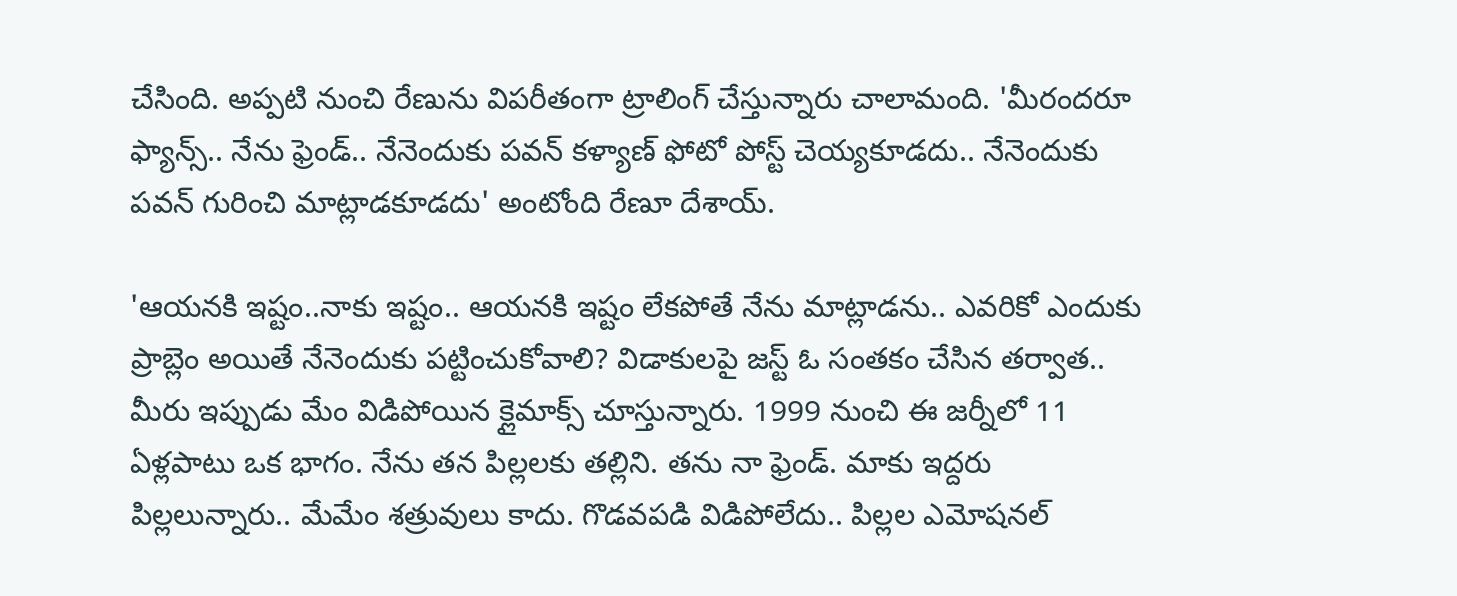చేసింది. అప్పటి నుంచి రేణును విపరీతంగా ట్రాలింగ్ చేస్తున్నారు చాలామంది. 'మీరందరూ ఫ్యాన్స్.. నేను ఫ్రెండ్.. నేనెందుకు పవన్ కళ్యాణ్ ఫోటో పోస్ట్ చెయ్యకూడదు.. నేనెందుకు పవన్ గురించి మాట్లాడకూడదు' అంటోంది రేణూ దేశాయ్.

'ఆయనకి ఇష్టం..నాకు ఇష్టం.. ఆయనకి ఇష్టం లేకపోతే నేను మాట్లాడను.. ఎవరికో ఎందుకు ప్రాబ్లెం అయితే నేనెందుకు పట్టించుకోవాలి? విడాకులపై జస్ట్ ఓ సంతకం చేసిన తర్వాత.. మీరు ఇప్పుడు మేం విడిపోయిన క్లైమాక్స్ చూస్తున్నారు. 1999 నుంచి ఈ జర్నీలో 11 ఏళ్లపాటు ఒక భాగం. నేను తన పిల్లలకు తల్లిని. తను నా ఫ్రెండ్. మాకు ఇద్దరు పిల్లలున్నారు.. మేమేం శత్రువులు కాదు. గొడవపడి విడిపోలేదు.. పిల్లల ఎమోషనల్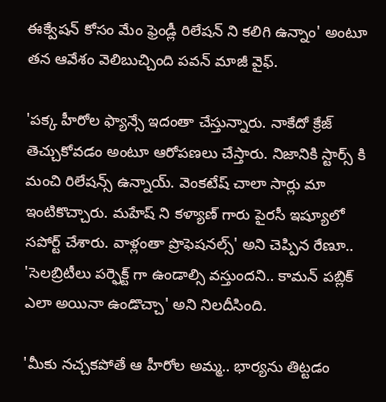ఈక్వేషన్ కోసం మేం ఫ్రెండ్లీ రిలేషన్ ని కలిగి ఉన్నాం' అంటూ తన ఆవేశం వెలిబుచ్చింది పవన్ మాజీ వైఫ్.

'పక్క హీరోల ఫ్యాన్సే ఇదంతా చేస్తున్నారు. నాకేదో క్రేజ్ తెచ్చుకోవడం అంటూ ఆరోపణలు చేస్తారు. నిజానికి స్టార్స్ కి మంచి రిలేషన్స్ ఉన్నాయ్. వెంకటేష్ చాలా సార్లు మా ఇంటికొచ్చారు. మహేష్ ని కళ్యాణ్ గారు పైరసీ ఇష్యూలో సపోర్ట్ చేశారు. వాళ్లంతా ప్రొఫెషనల్స్' అని చెప్పిన రేణూ.. 'సెలబ్రిటీలు పర్ఫెక్ట్ గా ఉండాల్సి వస్తుందని.. కామన్ పబ్లిక్ ఎలా అయినా ఉండొచ్చా' అని నిలదీసింది.

'మీకు నచ్చకపోతే ఆ హీరోల అమ్మ.. భార్యను తిట్టడం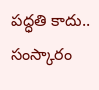పద్ధతి కాదు.. సంస్కారం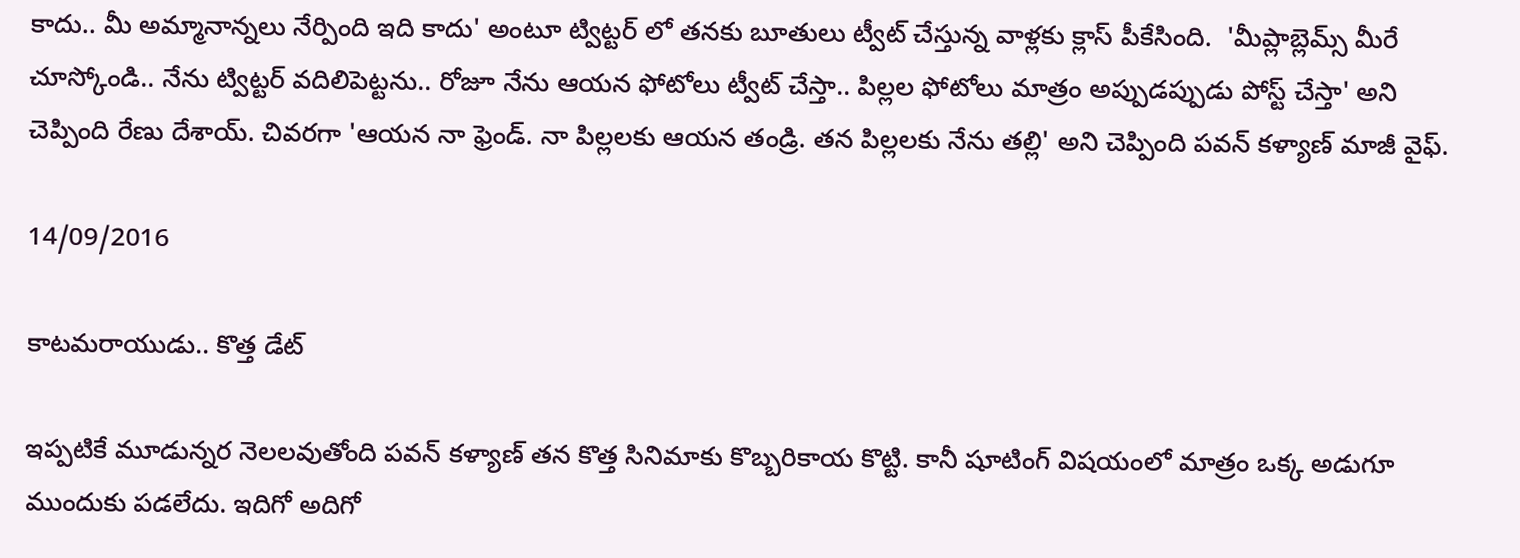కాదు.. మీ అమ్మానాన్నలు నేర్పింది ఇది కాదు' అంటూ ట్విట్టర్ లో తనకు బూతులు ట్వీట్ చేస్తున్న వాళ్లకు క్లాస్ పీకేసింది.  'మీప్లాబ్లెమ్స్ మీరే చూస్కోండి.. నేను ట్విట్టర్ వదిలిపెట్టను.. రోజూ నేను ఆయన ఫోటోలు ట్వీట్ చేస్తా.. పిల్లల ఫోటోలు మాత్రం అప్పుడప్పుడు పోస్ట్ చేస్తా' అని చెప్పింది రేణు దేశాయ్. చివరగా 'ఆయన నా ఫ్రెండ్. నా పిల్లలకు ఆయన తండ్రి. తన పిల్లలకు నేను తల్లి' అని చెప్పింది పవన్ కళ్యాణ్ మాజీ వైఫ్.

14/09/2016

కాటమరాయుడు.. కొత్త డేట్

ఇప్పటికే మూడున్నర నెలలవుతోంది పవన్ కళ్యాణ్ తన కొత్త సినిమాకు కొబ్బరికాయ కొట్టి. కానీ షూటింగ్ విషయంలో మాత్రం ఒక్క అడుగూ ముందుకు పడలేదు. ఇదిగో అదిగో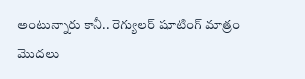అంటున్నారు కానీ.. రెగ్యులర్ షూటింగ్ మాత్రం మొదలు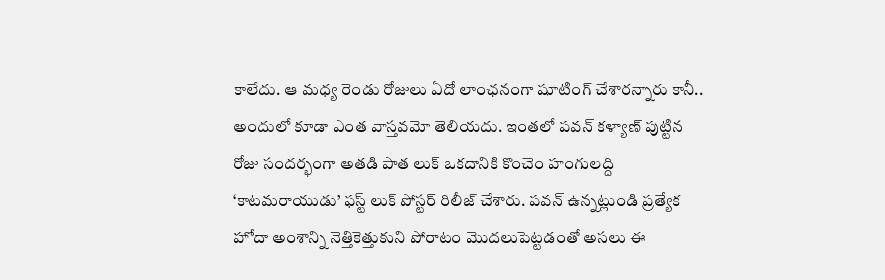కాలేదు. ఆ మధ్య రెండు రోజులు ఏదో లాంఛనంగా షూటింగ్ చేశారన్నారు కానీ.. అందులో కూడా ఎంత వాస్తవమో తెలియదు. ఇంతలో పవన్ కళ్యాణ్ పుట్టిన రోజు సందర్భంగా అతడి పాత లుక్ ఒకదానికి కొంచెం హంగులద్ది ‘కాటమరాయుడు’ ఫస్ట్ లుక్ పోస్టర్ రిలీజ్ చేశారు. పవన్ ఉన్నట్లుండి ప్రత్యేక హోదా అంశాన్ని నెత్తికెత్తుకుని పోరాటం మొదలుపెట్టడంతో అసలు ఈ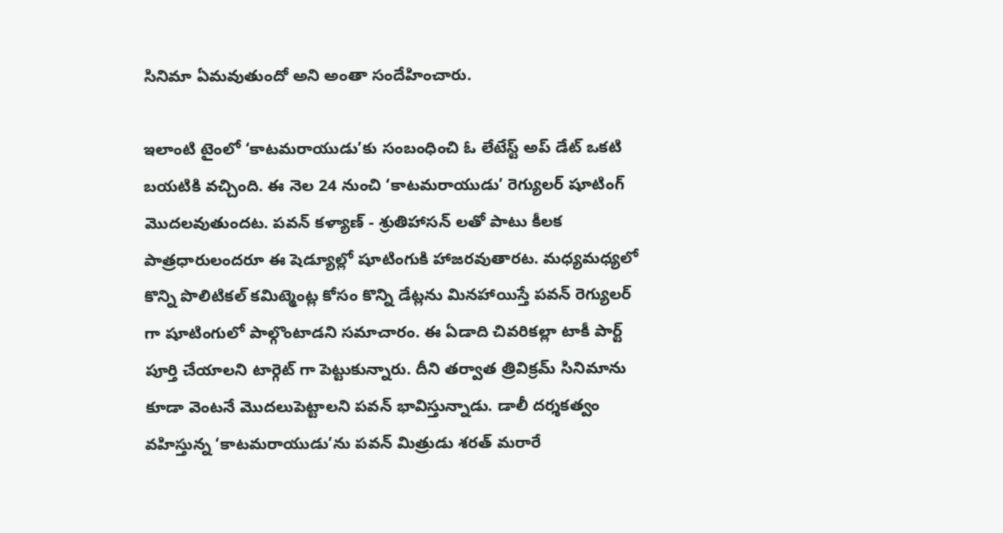సినిమా ఏమవుతుందో అని అంతా సందేహించారు.

ఇలాంటి టైంలో ‘కాటమరాయుడు’కు సంబంధించి ఓ లేటేస్ట్ అప్ డేట్ ఒకటి బయటికి వచ్చింది. ఈ నెల 24 నుంచి ‘కాటమరాయుడు’ రెగ్యులర్ షూటింగ్ మొదలవుతుందట. పవన్ కళ్యాణ్ - శ్రుతిహాసన్ లతో పాటు కీలక పాత్రధారులందరూ ఈ షెడ్యూల్లో షూటింగుకి హాజరవుతారట. మధ్యమధ్యలో కొన్ని పొలిటికల్ కమిట్మెంట్ల కోసం కొన్ని డేట్లను మినహాయిస్తే పవన్ రెగ్యులర్ గా షూటింగులో పాల్గొంటాడని సమాచారం. ఈ ఏడాది చివరికల్లా టాకీ పార్ట్ పూర్తి చేయాలని టార్గెట్ గా పెట్టుకున్నారు. దీని తర్వాత త్రివిక్రమ్ సినిమాను కూడా వెంటనే మొదలుపెట్టాలని పవన్ భావిస్తున్నాడు. డాలీ దర్శకత్వం వహిస్తున్న ‘కాటమరాయుడు’ను పవన్ మిత్రుడు శరత్ మరారే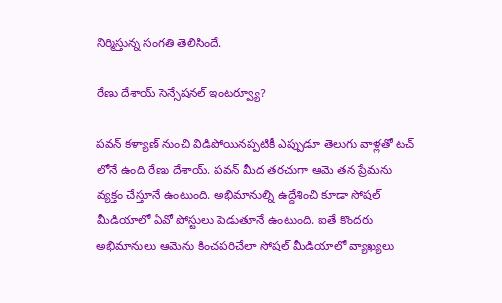నిర్మిస్తున్న సంగతి తెలిసిందే.

రేణు దేశాయ్ సెన్సేషనల్ ఇంటర్వ్యూ?

పవన్ కళ్యాణ్ నుంచి విడిపోయినప్పటికీ ఎప్పుడూ తెలుగు వాళ్లతో టచ్ లోనే ఉంది రేణు దేశాయ్. పవన్ మీద తరచుగా ఆమె తన ప్రేమను వ్యక్తం చేస్తూనే ఉంటుంది. అభిమానుల్ని ఉద్దేశించి కూడా సోషల్ మీడియాలో ఏవో పోస్టులు పెడుతూనే ఉంటుంది. ఐతే కొందరు అభిమానులు ఆమెను కించపరిచేలా సోషల్ మీడియాలో వ్యాఖ్యలు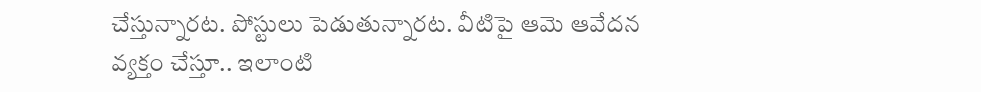చేస్తున్నారట. పోస్టులు పెడుతున్నారట. వీటిపై ఆమె ఆవేదన వ్యక్తం చేస్తూ.. ఇలాంటి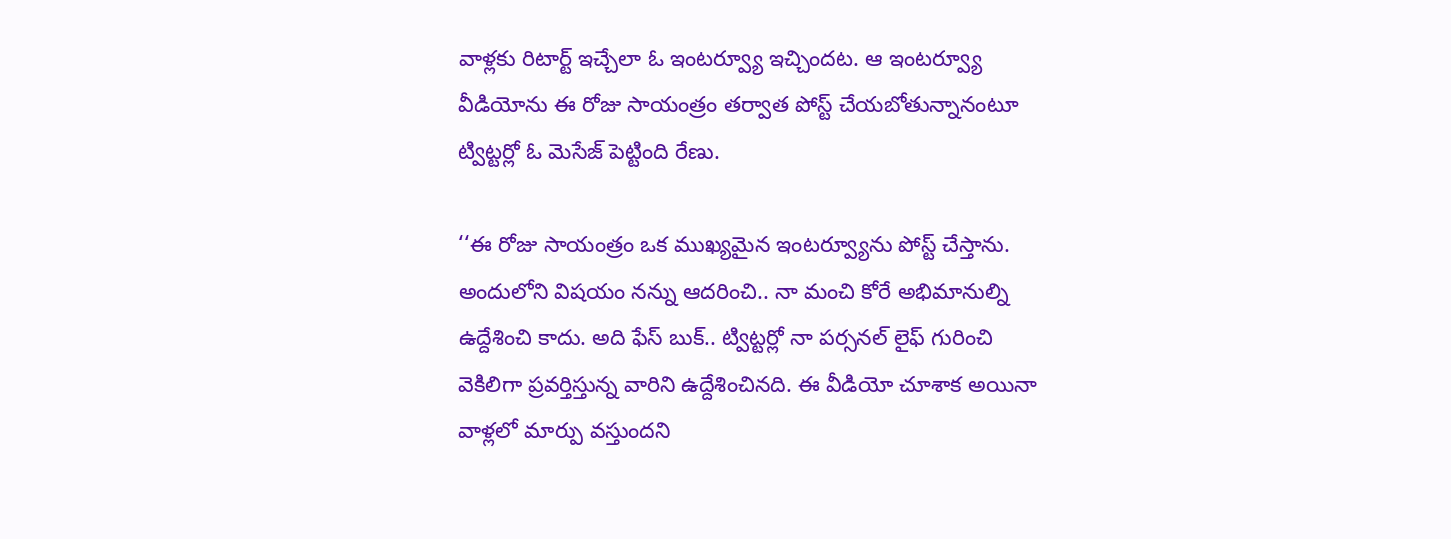వాళ్లకు రిటార్ట్ ఇచ్చేలా ఓ ఇంటర్వ్యూ ఇచ్చిందట. ఆ ఇంటర్వ్యూ వీడియోను ఈ రోజు సాయంత్రం తర్వాత పోస్ట్ చేయబోతున్నానంటూ ట్విట్టర్లో ఓ మెసేజ్ పెట్టింది రేణు.

‘‘ఈ రోజు సాయంత్రం ఒక ముఖ్యమైన ఇంటర్వ్యూను పోస్ట్ చేస్తాను. అందులోని విషయం నన్ను ఆదరించి.. నా మంచి కోరే అభిమానుల్ని ఉద్దేశించి కాదు. అది ఫేస్ బుక్.. ట్విట్టర్లో నా పర్సనల్ లైఫ్ గురించి వెకిలిగా ప్రవర్తిస్తున్న వారిని ఉద్దేశించినది. ఈ వీడియో చూశాక అయినా వాళ్లలో మార్పు వస్తుందని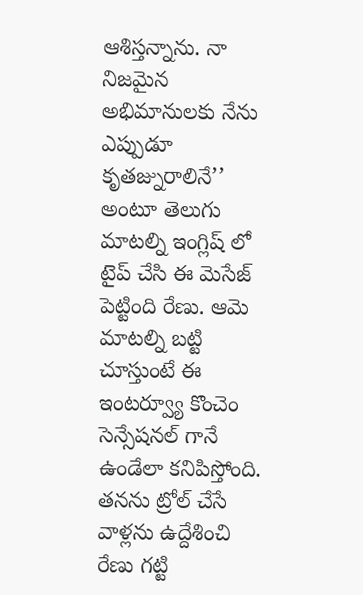ఆశిస్తన్నాను. నా నిజమైన అభిమానులకు నేను ఎప్పుడూ కృతజ్నురాలినే’’ అంటూ తెలుగు మాటల్ని ఇంగ్లిష్ లో టైప్ చేసి ఈ మెసేజ్ పెట్టింది రేణు. ఆమె మాటల్ని బట్టి చూస్తుంటే ఈ ఇంటర్వ్యూ కొంచెం సెన్సేషనల్ గానే ఉండేలా కనిపిస్తోంది. తనను ట్రోల్ చేసే వాళ్లను ఉద్దేశించి రేణు గట్టి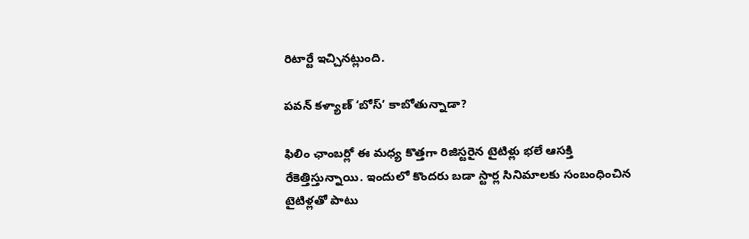రిటార్టే ఇచ్చినట్లుంది.

పవన్ కళ్యాణ్ ‘బోస్’ కాబోతున్నాడా?

ఫిలిం ఛాంబర్లో ఈ మధ్య కొత్తగా రిజిస్టరైన టైటిళ్లు భలే ఆసక్తి రేకెత్తిస్తున్నాయి. ఇందులో కొందరు బడా స్టార్ల సినిమాలకు సంబంధించిన టైటిళ్లతో పాటు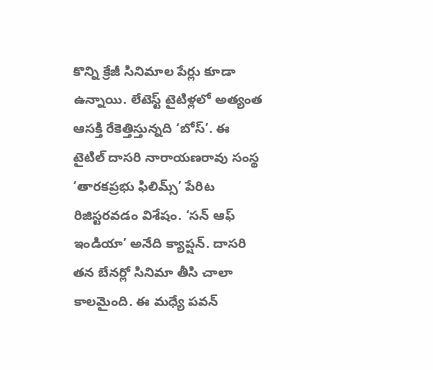కొన్ని క్రేజీ సినిమాల పేర్లు కూడా ఉన్నాయి. లేటెస్ట్ టైటిళ్లలో అత్యంత ఆసక్తి రేకెత్తిస్తున్నది ‘బోస్’. ఈ టైటిల్ దాసరి నారాయణరావు సంస్థ ‘తారకప్రభు ఫిలిమ్స్’ పేరిట రిజిస్టరవడం విశేషం. ‘సన్ ఆఫ్ ఇండియా’ అనేది క్యాప్షన్. దాసరి తన బేనర్లో సినిమా తీసి చాలా కాలమైంది. ఈ మధ్యే పవన్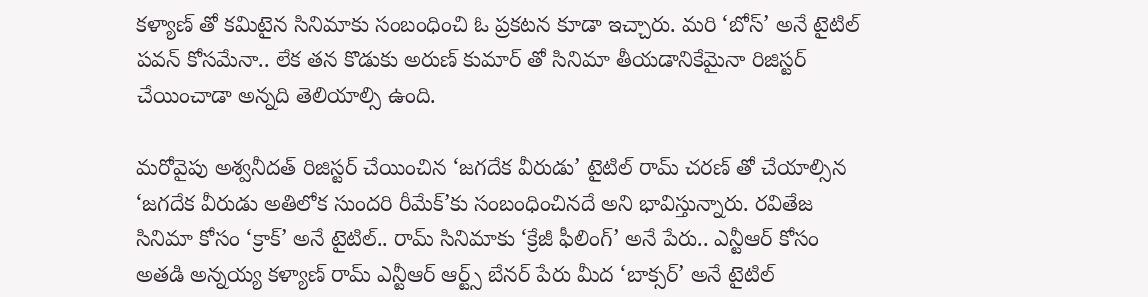కళ్యాణ్ తో కమిటైన సినిమాకు సంబంధించి ఓ ప్రకటన కూడా ఇచ్చారు. మరి ‘బోస్’ అనే టైటిల్ పవన్ కోసమేనా.. లేక తన కొడుకు అరుణ్ కుమార్ తో సినిమా తీయడానికేమైనా రిజిస్టర్ చేయించాడా అన్నది తెలియాల్సి ఉంది.

మరోవైపు అశ్వనీదత్ రిజిస్టర్ చేయించిన ‘జగదేక వీరుడు’ టైటిల్ రామ్ చరణ్ తో చేయాల్సిన ‘జగదేక వీరుడు అతిలోక సుందరి రీమేక్’కు సంబంధించినదే అని భావిస్తున్నారు. రవితేజ సినిమా కోసం ‘క్రాక్’ అనే టైటిల్.. రామ్ సినిమాకు ‘క్రేజీ ఫీలింగ్’ అనే పేరు.. ఎన్టీఆర్ కోసం అతడి అన్నయ్య కళ్యాణ్ రామ్ ఎన్టీఆర్ ఆర్ట్స్ బేనర్ పేరు మీద ‘బాక్సర్’ అనే టైటిల్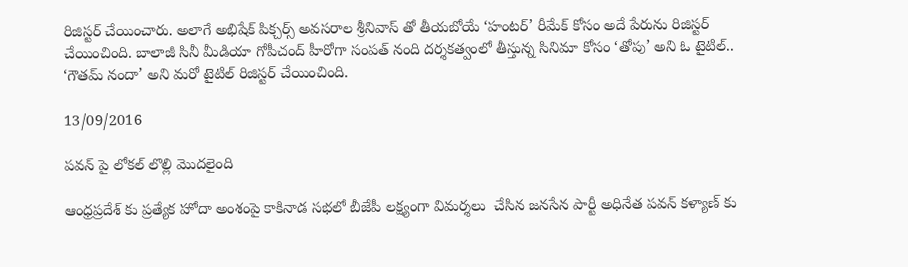రిజిస్టర్ చేయించారు. అలాగే అభిషేక్ పిక్చర్స్ అవసరాల శ్రీనివాస్ తో తీయబోయే ‘హంటర్’ రీమేక్ కోసం అదే పేరును రిజిస్టర్ చేయించింది. బాలాజీ సినీ మీడియా గోపీచంద్ హీరోగా సంపత్ నంది దర్శకత్వంలో తీస్తున్న సినిమా కోసం ‘తోపు’ అని ఓ టైటిల్.. ‘గౌతమ్ నందా’ అని మరో టైటిల్ రిజిస్టర్ చేయించింది.

13/09/2016

పవన్ పై లోకల్ లొల్లి మొదలైంది

ఆంధ్రప్రదేశ్ కు ప్రత్యేక హోదా అంశంపై కాకినాడ సభలో బీజేపీ లక్ష్యంగా విమర్శలు  చేసిన జనసేన పార్టీ అధినేత పవన్ కళ్యాణ్ కు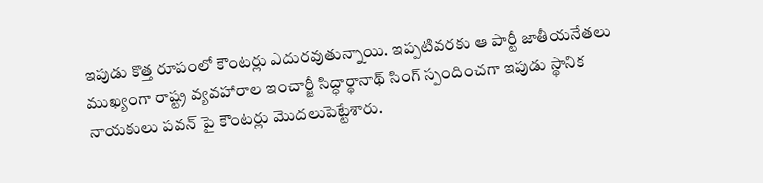ఇపుడు కొత్త రూపంలో కౌంటర్లు ఎదురవుతున్నాయి. ఇప్పటివరకు ఆ పార్టీ జాతీయనేతలు ముఖ్యంగా రాష్ట్ర వ్యవహారాల ఇంచార్జీ సిద్ధార్థానాథ్ సింగ్ స్పందించగా ఇపుడు స్థానిక నాయకులు పవన్ పై కౌంటర్లు మొదలుపెట్టేశారు.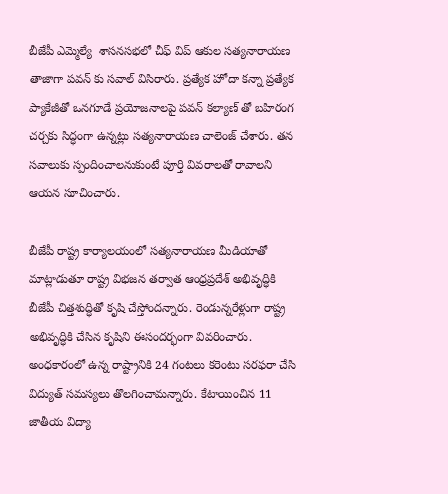బీజేపీ ఎమ్మెల్యే  శాసనసభలో చీఫ్ విప్ ఆకుల సత్యనారాయణ తాజాగా పవన్ కు సవాల్ విసిరారు. ప్రత్యేక హోదా కన్నా ప్రత్యేక ప్యాకేజీతో ఒనగూడే ప్రయోజనాలపై పవన్ కల్యాణ్ తో బహిరంగ చర్చకు సిద్ధంగా ఉన్నట్లు సత్యనారాయణ చాలెంజ్ చేశారు. తన సవాలుకు స్పందించాలనుకుంటే పూర్తి వివరాలతో రావాలని ఆయన సూచించారు.

బీజేపీ రాష్ట్ర కార్యాలయంలో సత్యనారాయణ మీడియాతో మాట్లాడుతూ రాష్ట్ర విభజన తర్వాత ఆంధ్రప్రదేశ్ అభివృద్ధికి బీజేపీ చిత్తశుద్ధితో కృషి చేస్తోందన్నారు. రెండున్నరేళ్లుగా రాష్ట్ర అభివృద్ధికి చేసిన కృషిని ఈసందర్భంగా వివరించారు. అంధకారంలో ఉన్న రాష్ట్రానికి 24 గంటలు కరెంటు సరఫరా చేసి విద్యుత్ సమస్యలు తొలగించామన్నారు. కేటాయించిన 11 జాతీయ విద్యా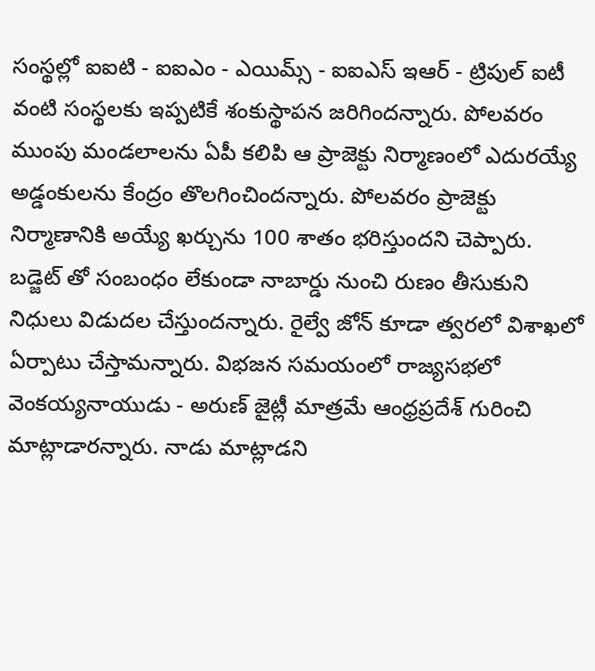సంస్థల్లో ఐఐటి - ఐఐఎం - ఎయిమ్స్ - ఐఐఎస్ ఇఆర్ - ట్రిపుల్ ఐటీ వంటి సంస్థలకు ఇప్పటికే శంకుస్థాపన జరిగిందన్నారు. పోలవరం ముంపు మండలాలను ఏపీ కలిపి ఆ ప్రాజెక్టు నిర్మాణంలో ఎదురయ్యే అడ్డంకులను కేంద్రం తొలగించిందన్నారు. పోలవరం ప్రాజెక్టు నిర్మాణానికి అయ్యే ఖర్చును 100 శాతం భరిస్తుందని చెప్పారు. బడ్జెట్ తో సంబంధం లేకుండా నాబార్డు నుంచి రుణం తీసుకుని నిధులు విడుదల చేస్తుందన్నారు. రైల్వే జోన్ కూడా త్వరలో విశాఖలో ఏర్పాటు చేస్తామన్నారు. విభజన సమయంలో రాజ్యసభలో వెంకయ్యనాయుడు - అరుణ్ జైట్లీ మాత్రమే ఆంధ్రప్రదేశ్ గురించి మాట్లాడారన్నారు. నాడు మాట్లాడని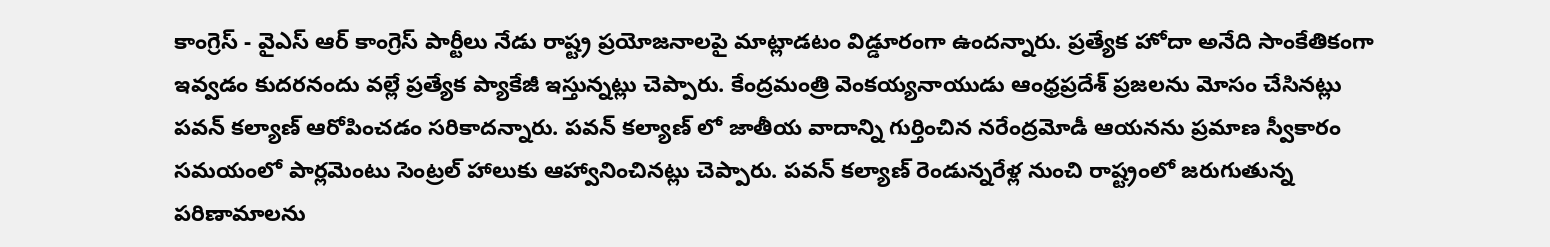కాంగ్రెస్ - వైఎస్ ఆర్ కాంగ్రెస్ పార్టీలు నేడు రాష్ట్ర ప్రయోజనాలపై మాట్లాడటం విడ్డూరంగా ఉందన్నారు. ప్రత్యేక హోదా అనేది సాంకేతికంగా ఇవ్వడం కుదరనందు వల్లే ప్రత్యేక ప్యాకేజీ ఇస్తున్నట్లు చెప్పారు. కేంద్రమంత్రి వెంకయ్యనాయుడు ఆంధ్రప్రదేశ్ ప్రజలను మోసం చేసినట్లు పవన్ కల్యాణ్ ఆరోపించడం సరికాదన్నారు. పవన్ కల్యాణ్ లో జాతీయ వాదాన్ని గుర్తించిన నరేంద్రమోడీ ఆయనను ప్రమాణ స్వీకారం సమయంలో పార్లమెంటు సెంట్రల్ హాలుకు ఆహ్వానించినట్లు చెప్పారు. పవన్ కల్యాణ్ రెండున్నరేళ్ల నుంచి రాష్ట్రంలో జరుగుతున్న పరిణామాలను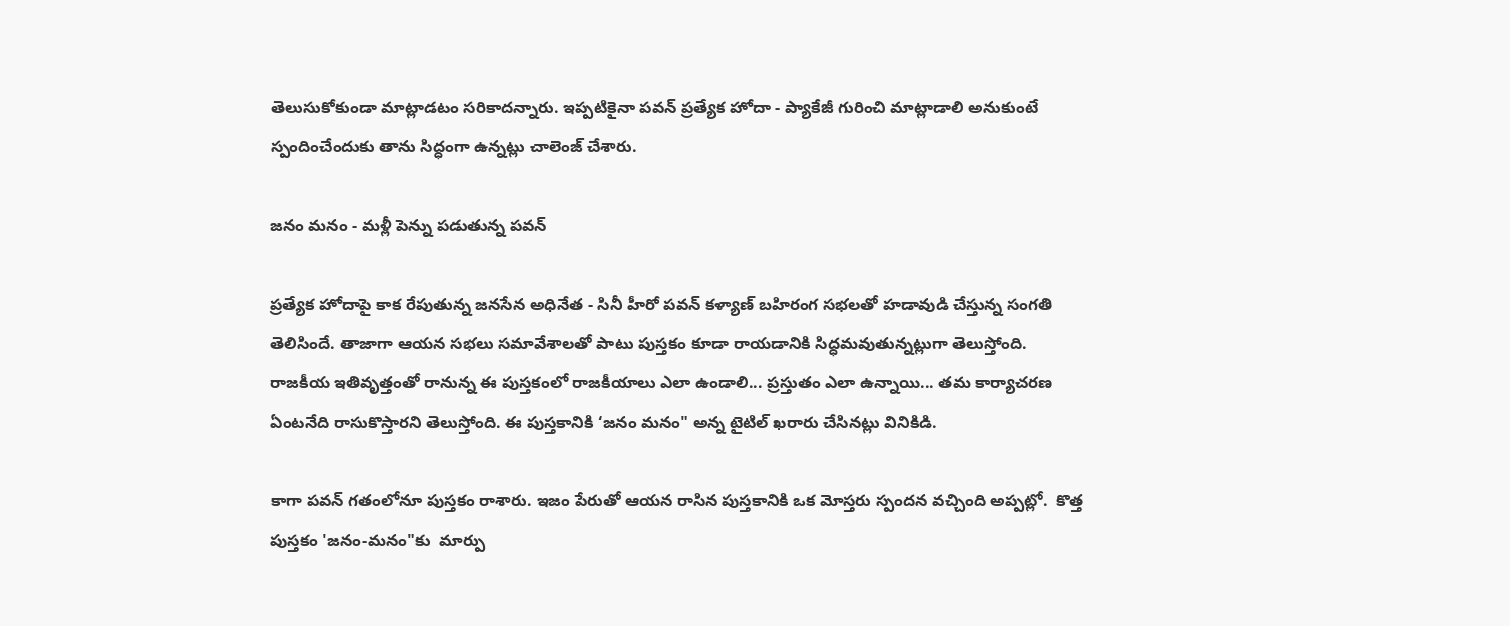తెలుసుకోకుండా మాట్లాడటం సరికాదన్నారు. ఇప్పటికైనా పవన్ ప్రత్యేక హోదా - ప్యాకేజీ గురించి మాట్లాడాలి అనుకుంటే స్పందించేందుకు తాను సిద్ధంగా ఉన్నట్లు చాలెంజ్ చేశారు.

జనం మనం - మళ్లీ పెన్ను పడుతున్న పవన్

ప్రత్యేక హోదాపై కాక రేపుతున్న జనసేన అధినేత - సినీ హీరో పవన్ కళ్యాణ్ బహిరంగ సభలతో హడావుడి చేస్తున్న సంగతి తెలిసిందే. తాజాగా ఆయన సభలు సమావేశాలతో పాటు పుస్తకం కూడా రాయడానికి సిద్ధమవుతున్నట్లుగా తెలుస్తోంది. రాజకీయ ఇతివృత్తంతో రానున్న ఈ పుస్తకంలో రాజకీయాలు ఎలా ఉండాలి... ప్రస్తుతం ఎలా ఉన్నాయి... తమ కార్యాచరణ ఏంటనేది రాసుకొస్తారని తెలుస్తోంది. ఈ పుస్తకానికి ‘జనం మనం" అన్న టైటిల్ ఖరారు చేసినట్లు వినికిడి.

కాగా పవన్ గతంలోనూ పుస్తకం రాశారు. ఇజం పేరుతో ఆయన రాసిన పుస్తకానికి ఒక మోస్తరు స్పందన వచ్చింది అప్పట్లో.  కొత్త పుస్తకం 'జనం-మనం"కు  మార్పు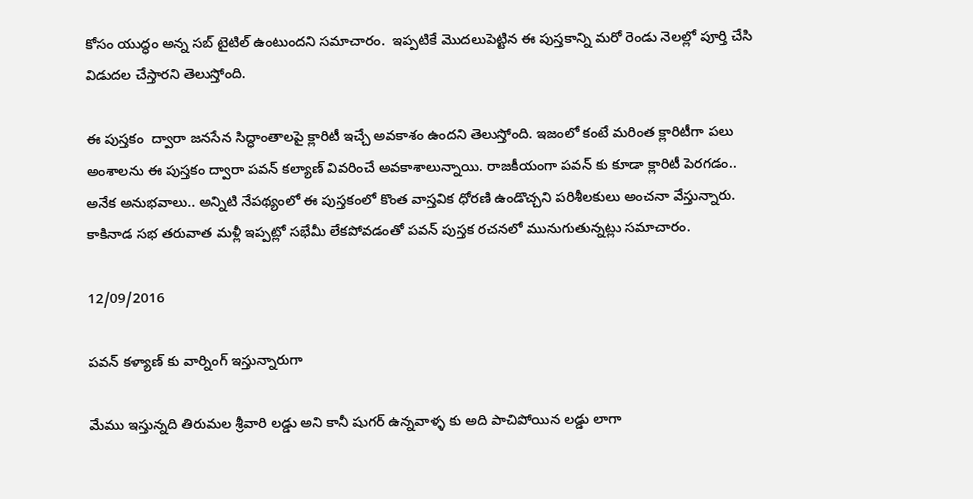కోసం యుద్ధం అన్న సబ్ టైటిల్ ఉంటుందని సమాచారం.  ఇప్పటికే మొదలుపెట్టిన ఈ పుస్తకాన్ని మరో రెండు నెలల్లో పూర్తి చేసి విడుదల చేస్తారని తెలుస్తోంది.

ఈ పుస్తకం  ద్వారా జనసేన సిద్ధాంతాలపై క్లారిటీ ఇచ్చే అవకాశం ఉందని తెలుస్తోంది. ఇజంలో కంటే మరింత క్లారిటీగా పలు అంశాలను ఈ పుస్తకం ద్వారా పవన్ కల్యాణ్ వివరించే అవకాశాలున్నాయి. రాజకీయంగా పవన్ కు కూడా క్లారిటీ పెరగడం.. అనేక అనుభవాలు.. అన్నిటి నేపథ్యంలో ఈ పుస్తకంలో కొంత వాస్తవిక ధోరణి ఉండొచ్చని పరిశీలకులు అంచనా వేస్తున్నారు. కాకినాడ సభ తరువాత మళ్లీ ఇప్పట్లో సభేమీ లేకపోవడంతో పవన్ పుస్తక రచనలో మునుగుతున్నట్లు సమాచారం.

12/09/2016

పవన్ కళ్యాణ్ కు వార్నింగ్ ఇస్తున్నారుగా

మేము ఇస్తున్నది తిరుమల శ్రీవారి లడ్డు అని కానీ షుగర్ ఉన్నవాళ్ళ కు అది పాచిపోయిన లడ్డు లాగా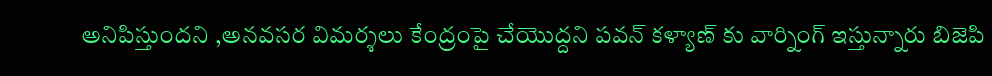అనిపిస్తుందని ,అనవసర విమర్శలు కేంద్రంపై చేయొద్దని పవన్ కళ్యాణ్ కు వార్నింగ్ ఇస్తున్నారు బిజెపి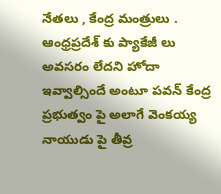నేతలు , కేంద్ర మంత్రులు . ఆంధ్రప్రదేశ్ కు ప్యాకేజీ లు అవసరం లేదని హోదా ఇవ్వాల్సిందే అంటూ పవన్ కేంద్ర ప్రభుత్వం పై అలాగే వెంకయ్య నాయుడు పై తీవ్ర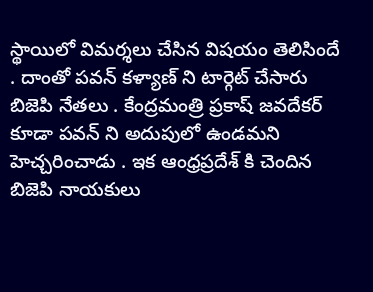స్థాయిలో విమర్శలు చేసిన విషయం తెలిసిందే . దాంతో పవన్ కళ్యాణ్ ని టార్గెట్ చేసారు బిజెపి నేతలు . కేంద్రమంత్రి ప్రకాష్ జవదేకర్ కూడా పవన్ ని అదుపులో ఉండమని హెచ్చరించాడు . ఇక ఆంధ్రప్రదేశ్ కి చెందిన బిజెపి నాయకులు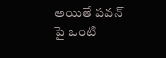అయితే పవన్ పై ఒంటి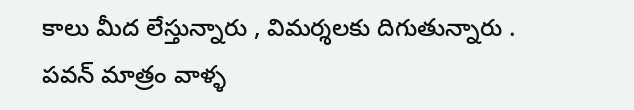కాలు మీద లేస్తున్నారు , విమర్శలకు దిగుతున్నారు . పవన్ మాత్రం వాళ్ళ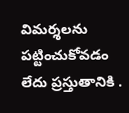విమర్శలను పట్టించుకోవడం లేదు ప్రస్తుతానికి .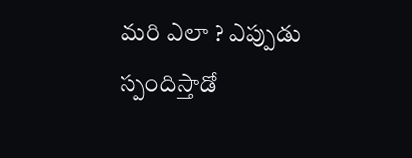మరి ఎలా ? ఎప్పుడు స్పందిస్తాడో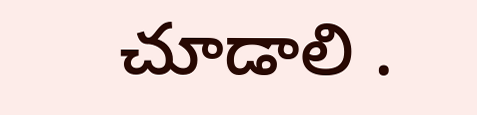చూడాలి .